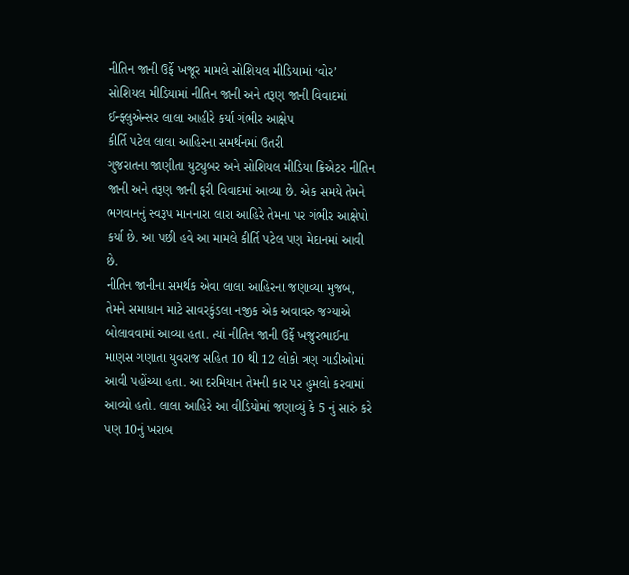નીતિન જાની ઉર્ફે ખજૂર મામલે સોશિયલ મીડિયામાં ‘વોર’
સોશિયલ મીડિયામાં નીતિન જાની અને તરૂણ જાની વિવાદમાં
ઈન્ફ્લુએન્સર લાલા આહીરે કર્યા ગંભીર આક્ષેપ
કીર્તિ પટેલ લાલા આહિરના સમર્થનમાં ઉતરી
ગુજરાતના જાણીતા યુટ્યુબર અને સોશિયલ મીડિયા ક્રિએટર નીતિન જાની અને તરૂણ જાની ફરી વિવાદમાં આવ્યા છે. એક સમયે તેમને ભગવાનનું સ્વરૂપ માનનારા લારા આહિરે તેમના પર ગંભીર આક્ષેપો કર્યા છે. આ પછી હવે આ મામલે કીર્તિ પટેલ પણ મેદાનમાં આવી છે.
નીતિન જાનીના સમર્થક એવા લાલા આહિરના જણાવ્યા મુજબ, તેમને સમાધાન માટે સાવરકુંડલા નજીક એક અવાવરુ જગ્યાએ બોલાવવામાં આવ્યા હતા. ત્યાં નીતિન જાની ઉર્ફે ખજુરભાઈના માણસ ગણાતા યુવરાજ સહિત 10 થી 12 લોકો ત્રણ ગાડીઓમાં આવી પહોંચ્યા હતા. આ દરમિયાન તેમની કાર પર હુમલો કરવામાં આવ્યો હતો. લાલા આહિરે આ વીડિયોમાં જણાવ્યું કે 5 નું સારું કરે પણ 10નું ખરાબ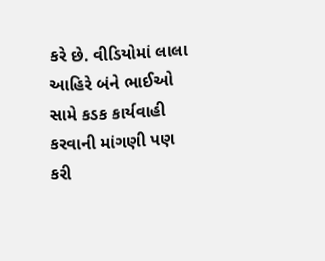કરે છે. વીડિયોમાં લાલા આહિરે બંને ભાઈઓ સામે કડક કાર્યવાહી કરવાની માંગણી પણ કરી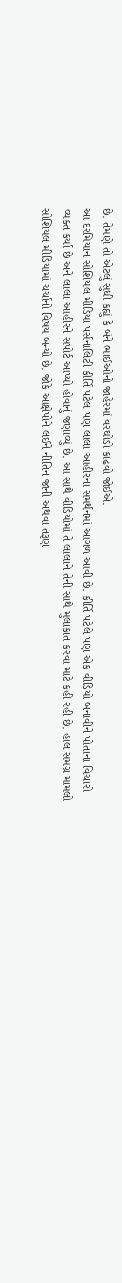છે. તેમણે તો એટલું સુધી કહ્યું કે બંને ભાઈઓનો જાહેરમાં વરઘોડો કાઢવો જોઈએ.
આ દરમિયાન સોશિયલ મીડિયા પર્સનાલિટી કીર્તિ પટેલ પણ લાલા આહીરના સમર્થનમાં આગળ આવી છે. કીર્તિ પટેલે પણ એક વીડિયો બનાવીને પોતાના વિચારો વ્યક્ત કર્યા છે અને લાલા આહીરને સપોર્ટ આપ્યો હોવાનું જણાવ્યું છે. આ સાથે વીડિયોમાં તે લાલાને તેની સાથે મુલાકાત કરવા માટે કહી રહી છે. હાલ સમગ્ર મામલો સોશિયલ મીડિયામાં ચર્ચાનો વિષય બન્યો છે. જોકે આક્ષેપોને લઈને નીતિન જાની અથવા તરૂણ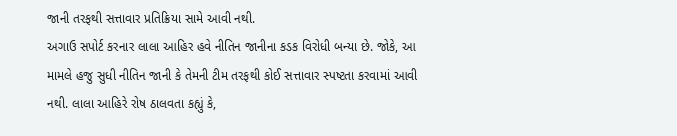જાની તરફથી સત્તાવાર પ્રતિક્રિયા સામે આવી નથી.
અગાઉ સપોર્ટ કરનાર લાલા આહિર હવે નીતિન જાનીના કડક વિરોધી બન્યા છે. જોકે, આ મામલે હજુ સુધી નીતિન જાની કે તેમની ટીમ તરફથી કોઈ સત્તાવાર સ્પષ્ટતા કરવામાં આવી નથી. લાલા આહિરે રોષ ઠાલવતા કહ્યું કે,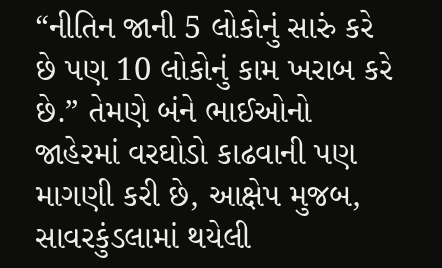“નીતિન જાની 5 લોકોનું સારું કરે છે પણ 10 લોકોનું કામ ખરાબ કરે છે.” તેમણે બંને ભાઈઓનો જાહેરમાં વરઘોડો કાઢવાની પણ માગણી કરી છે, આક્ષેપ મુજબ, સાવરકુંડલામાં થયેલી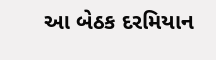આ બેઠક દરમિયાન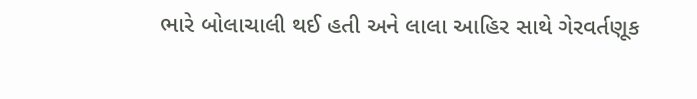ભારે બોલાચાલી થઈ હતી અને લાલા આહિર સાથે ગેરવર્તણૂક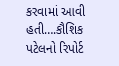કરવામાં આવી હતી….કૌશિક પટેલનો રિપોર્ટ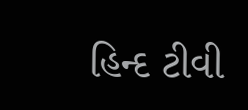હિન્દ ટીવી